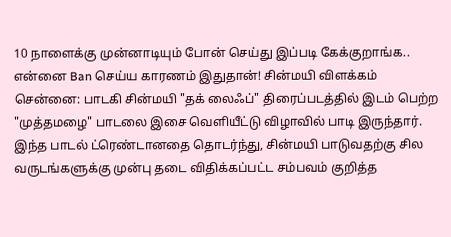10 நாளைக்கு முன்னாடியும் போன் செய்து இப்படி கேக்குறாங்க.. என்னை Ban செய்ய காரணம் இதுதான்! சின்மயி விளக்கம்
சென்னை: பாடகி சின்மயி "தக் லைஃப்" திரைப்படத்தில் இடம் பெற்ற "முத்தமழை" பாடலை இசை வெளியீட்டு விழாவில் பாடி இருந்தார். இந்த பாடல் ட்ரெண்டானதை தொடர்ந்து, சின்மயி பாடுவதற்கு சில வருடங்களுக்கு முன்பு தடை விதிக்கப்பட்ட சம்பவம் குறித்த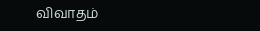விவாதம்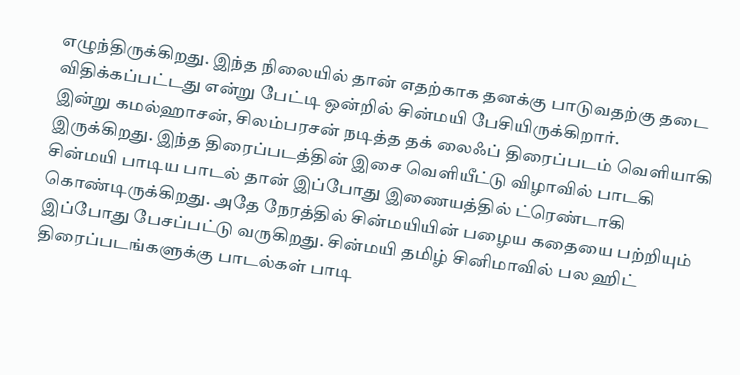எழுந்திருக்கிறது. இந்த நிலையில் தான் எதற்காக தனக்கு பாடுவதற்கு தடை விதிக்கப்பட்டது என்று பேட்டி ஒன்றில் சின்மயி பேசியிருக்கிறார்.
இன்று கமல்ஹாசன், சிலம்பரசன் நடித்த தக் லைஃப் திரைப்படம் வெளியாகி இருக்கிறது. இந்த திரைப்படத்தின் இசை வெளியீட்டு விழாவில் பாடகி சின்மயி பாடிய பாடல் தான் இப்போது இணையத்தில் ட்ரெண்டாகி கொண்டிருக்கிறது. அதே நேரத்தில் சின்மயியின் பழைய கதையை பற்றியும் இப்போது பேசப்பட்டு வருகிறது. சின்மயி தமிழ் சினிமாவில் பல ஹிட் திரைப்படங்களுக்கு பாடல்கள் பாடி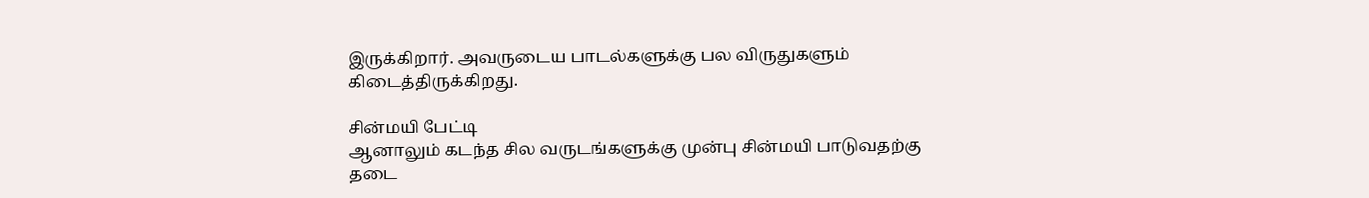இருக்கிறார். அவருடைய பாடல்களுக்கு பல விருதுகளும் கிடைத்திருக்கிறது.

சின்மயி பேட்டி
ஆனாலும் கடந்த சில வருடங்களுக்கு முன்பு சின்மயி பாடுவதற்கு தடை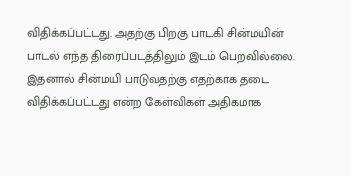விதிக்கப்பட்டது. அதற்கு பிறகு பாடகி சின்மயின் பாடல் எந்த திரைப்படத்திலும் இடம் பெறவில்லை. இதனால் சின்மயி பாடுவதற்கு எதற்காக தடை விதிக்கப்பட்டது என்ற கேள்விகள் அதிகமாக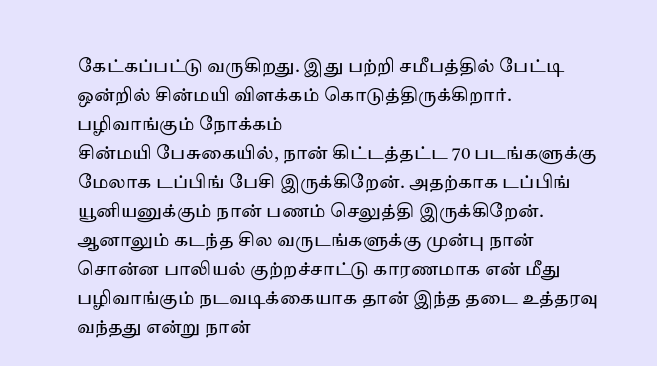கேட்கப்பட்டு வருகிறது. இது பற்றி சமீபத்தில் பேட்டி ஒன்றில் சின்மயி விளக்கம் கொடுத்திருக்கிறார்.
பழிவாங்கும் நோக்கம்
சின்மயி பேசுகையில், நான் கிட்டத்தட்ட 70 படங்களுக்கு மேலாக டப்பிங் பேசி இருக்கிறேன். அதற்காக டப்பிங் யூனியனுக்கும் நான் பணம் செலுத்தி இருக்கிறேன். ஆனாலும் கடந்த சில வருடங்களுக்கு முன்பு நான் சொன்ன பாலியல் குற்றச்சாட்டு காரணமாக என் மீது பழிவாங்கும் நடவடிக்கையாக தான் இந்த தடை உத்தரவு வந்தது என்று நான்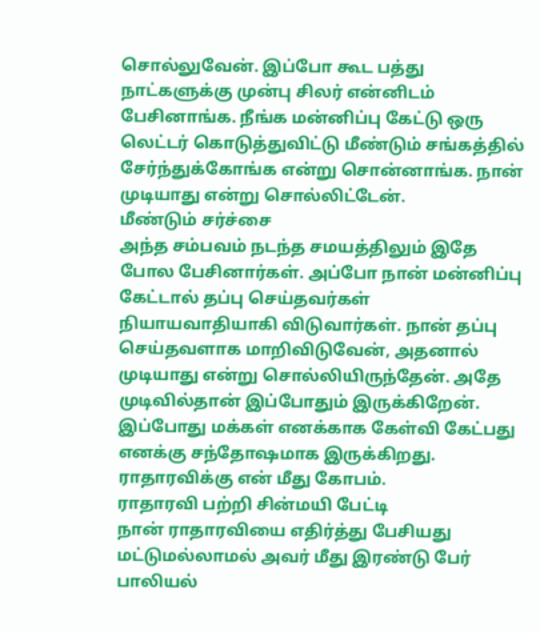சொல்லுவேன். இப்போ கூட பத்து நாட்களுக்கு முன்பு சிலர் என்னிடம் பேசினாங்க. நீங்க மன்னிப்பு கேட்டு ஒரு லெட்டர் கொடுத்துவிட்டு மீண்டும் சங்கத்தில் சேர்ந்துக்கோங்க என்று சொன்னாங்க. நான் முடியாது என்று சொல்லிட்டேன்.
மீண்டும் சர்ச்சை
அந்த சம்பவம் நடந்த சமயத்திலும் இதே போல பேசினார்கள். அப்போ நான் மன்னிப்பு கேட்டால் தப்பு செய்தவர்கள் நியாயவாதியாகி விடுவார்கள். நான் தப்பு செய்தவளாக மாறிவிடுவேன், அதனால் முடியாது என்று சொல்லியிருந்தேன். அதே முடிவில்தான் இப்போதும் இருக்கிறேன். இப்போது மக்கள் எனக்காக கேள்வி கேட்பது எனக்கு சந்தோஷமாக இருக்கிறது. ராதாரவிக்கு என் மீது கோபம்.
ராதாரவி பற்றி சின்மயி பேட்டி
நான் ராதாரவியை எதிர்த்து பேசியது மட்டுமல்லாமல் அவர் மீது இரண்டு பேர் பாலியல்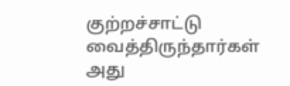குற்றச்சாட்டு வைத்திருந்தார்கள் அது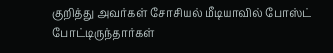குறித்து அவர்கள் சோசியல் மீடியாவில் போஸ்ட் போட்டிருந்தார்கள்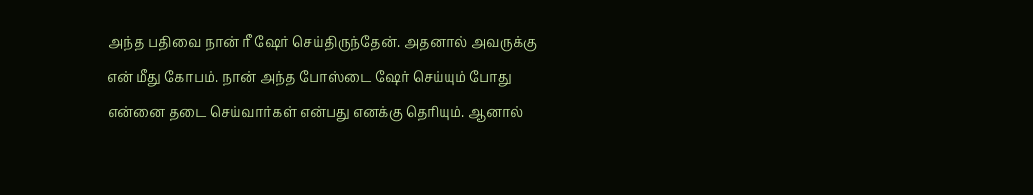அந்த பதிவை நான் ரீ ஷேர் செய்திருந்தேன். அதனால் அவருக்கு என் மீது கோபம். நான் அந்த போஸ்டை ஷேர் செய்யும் போது என்னை தடை செய்வார்கள் என்பது எனக்கு தெரியும். ஆனால்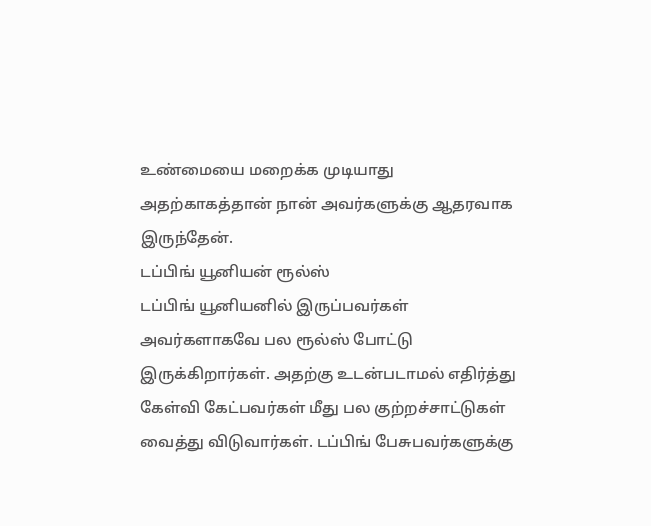உண்மையை மறைக்க முடியாது அதற்காகத்தான் நான் அவர்களுக்கு ஆதரவாக இருந்தேன்.
டப்பிங் யூனியன் ரூல்ஸ்
டப்பிங் யூனியனில் இருப்பவர்கள் அவர்களாகவே பல ரூல்ஸ் போட்டு இருக்கிறார்கள். அதற்கு உடன்படாமல் எதிர்த்து கேள்வி கேட்பவர்கள் மீது பல குற்றச்சாட்டுகள் வைத்து விடுவார்கள். டப்பிங் பேசுபவர்களுக்கு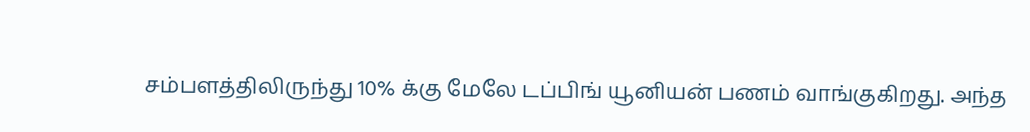சம்பளத்திலிருந்து 10% க்கு மேலே டப்பிங் யூனியன் பணம் வாங்குகிறது. அந்த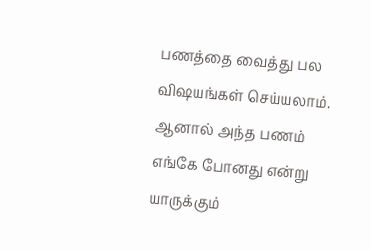பணத்தை வைத்து பல விஷயங்கள் செய்யலாம். ஆனால் அந்த பணம் எங்கே போனது என்று யாருக்கும்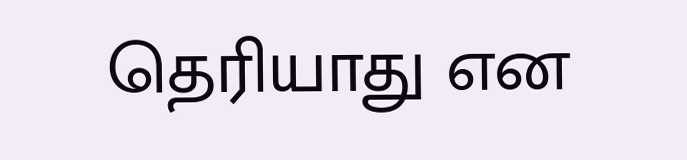தெரியாது என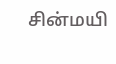சின்மயி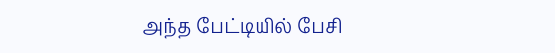அந்த பேட்டியில் பேசி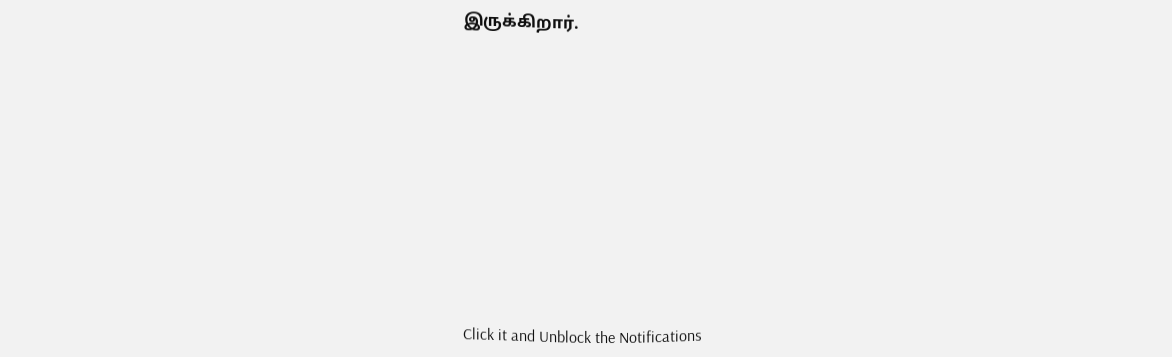இருக்கிறார்.












Click it and Unblock the Notifications